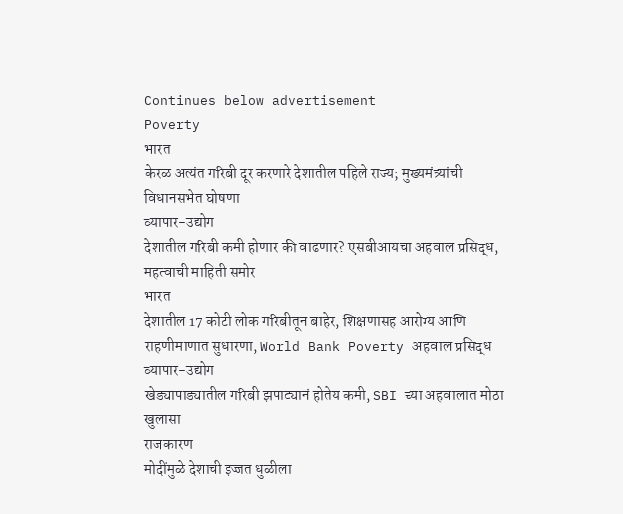Continues below advertisement
Poverty
भारत
केरळ अत्यंत गरिबी दूर करणारे देशातील पहिले राज्य; मुख्यमंत्र्यांची विधानसभेत घोषणा
व्यापार-उद्योग
देशातील गरिबी कमी होणार की वाढणार? एसबीआयचा अहवाल प्रसिद्ध, महत्वाची माहिती समोर
भारत
देशातील 17 कोटी लोक गरिबीतून बाहेर, शिक्षणासह आरोग्य आणि राहणीमाणात सुधारणा, World Bank Poverty अहवाल प्रसिद्ध
व्यापार-उद्योग
खेड्यापाड्यातील गरिबी झपाट्यानं होतेय कमी, SBI च्या अहवालात मोठा खुलासा
राजकारण
मोदींमुळे देशाची इज्जत धुळीला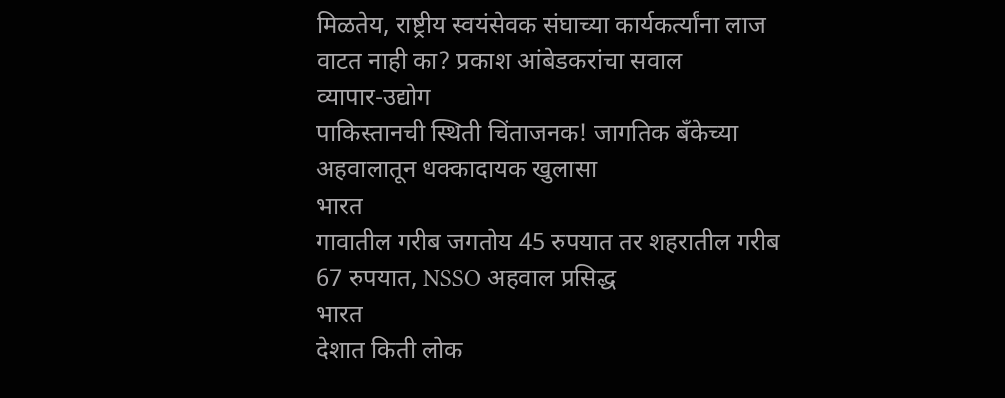मिळतेय, राष्ट्रीय स्वयंसेवक संघाच्या कार्यकर्त्यांना लाज वाटत नाही का? प्रकाश आंबेडकरांचा सवाल
व्यापार-उद्योग
पाकिस्तानची स्थिती चिंताजनक! जागतिक बँकेच्या अहवालातून धक्कादायक खुलासा
भारत
गावातील गरीब जगतोय 45 रुपयात तर शहरातील गरीब 67 रुपयात, NSSO अहवाल प्रसिद्ध
भारत
देशात किती लोक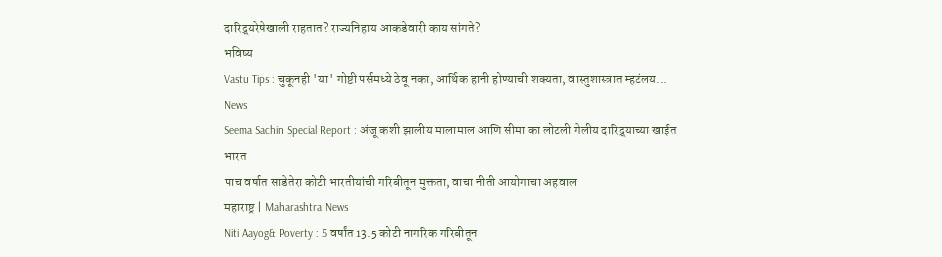दारिद्र्यरेषेखाली राहतात? राज्यनिहाय आकडेवारी काय सांगते?
भविष्य
Vastu Tips : चुकूनही 'या' गोष्टी पर्समध्ये ठेवू नका, आर्थिक हानी होण्याची शक्यता, वास्तुशास्त्रात म्हटंलय...
News
Seema Sachin Special Report : अंजू कशी झालीय मालामाल आणि सीमा का लोटली गेलीय दारिद्र्याच्या खाईत
भारत
पाच वर्षात साडेतेरा कोटी भारतीयांची गरिबीतून मुक्तता, वाचा नीती आयोगाचा अहवाल
महाराष्ट्र | Maharashtra News
Niti Aayog& Poverty : 5 वर्षांत 13.5 कोटी नागरिक गरिबीतून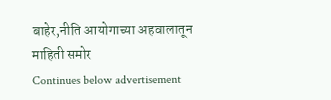बाहेर,नीति आयोगाच्या अहवालातून माहिती समोर
Continues below advertisement